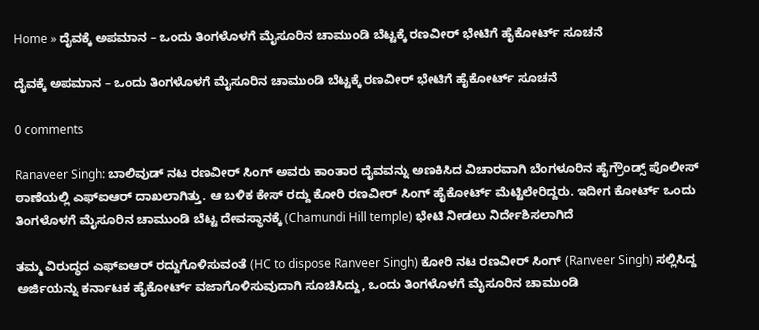Home » ದೈವಕ್ಕೆ ಅಪಮಾನ – ಒಂದು ತಿಂಗಳೊಳಗೆ ಮೈಸೂರಿನ ಚಾಮುಂಡಿ ಬೆಟ್ಟಕ್ಕೆ ರಣವೀರ್ ಭೇಟಿಗೆ ಹೈಕೋರ್ಟ್ ಸೂಚನೆ

ದೈವಕ್ಕೆ ಅಪಮಾನ – ಒಂದು ತಿಂಗಳೊಳಗೆ ಮೈಸೂರಿನ ಚಾಮುಂಡಿ ಬೆಟ್ಟಕ್ಕೆ ರಣವೀರ್ ಭೇಟಿಗೆ ಹೈಕೋರ್ಟ್ ಸೂಚನೆ

0 comments

Ranaveer Singh: ಬಾಲಿವುಡ್ ನಟ ರಣವೀರ್ ಸಿಂಗ್ ಅವರು ಕಾಂತಾರ ದೈವವನ್ನು ಅಣಕಿಸಿದ ವಿಚಾರವಾಗಿ ಬೆಂಗಳೂರಿನ ಹೈಗ್ರೌಂಡ್ಸ್ ಪೊಲೀಸ್ ಠಾಣೆಯಲ್ಲಿ ಎಫ್‌ಐಆರ್ ದಾಖಲಾಗಿತ್ತು. ಆ ಬಳಿಕ ಕೇಸ್ ರದ್ದು ಕೋರಿ ರಣವೀರ್ ಸಿಂಗ್ ಹೈಕೋರ್ಟ್ ಮೆಟ್ಟಿಲೇರಿದ್ದರು. ಇದೀಗ ಕೋರ್ಟ್ ಒಂದು ತಿಂಗಳೊಳಗೆ ಮೈಸೂರಿನ ಚಾಮುಂಡಿ ಬೆಟ್ಟ ದೇವಸ್ಥಾನಕ್ಕೆ (Chamundi Hill temple) ಭೇಟಿ ನೀಡಲು ನಿರ್ದೇಶಿಸಲಾಗಿದೆ

ತಮ್ಮ ವಿರುದ್ಧದ ಎಫ್‌ಐಆರ್ ರದ್ದುಗೊಳಿಸುವಂತೆ (HC to dispose Ranveer Singh) ಕೋರಿ ನಟ ರಣವೀರ್ ಸಿಂಗ್ (Ranveer Singh) ಸಲ್ಲಿಸಿದ್ದ ಅರ್ಜಿಯನ್ನು ಕರ್ನಾಟಕ ಹೈಕೋರ್ಟ್ ವಜಾಗೊಳಿಸುವುದಾಗಿ ಸೂಚಿಸಿದ್ದು, ಒಂದು ತಿಂಗಳೊಳಗೆ ಮೈಸೂರಿನ ಚಾಮುಂಡಿ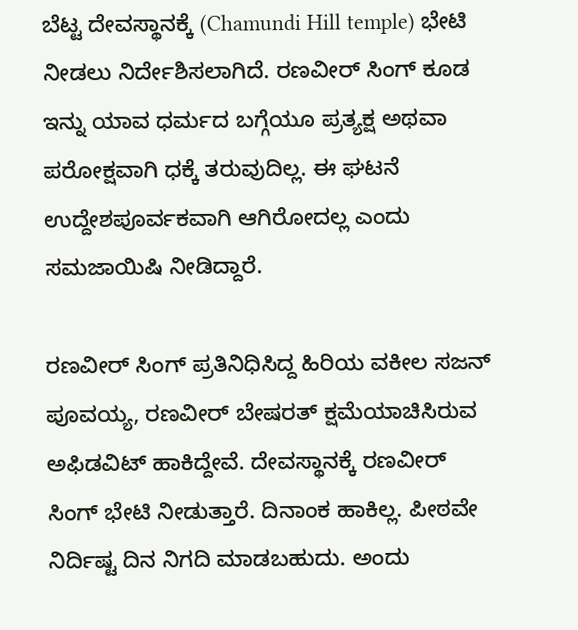ಬೆಟ್ಟ ದೇವಸ್ಥಾನಕ್ಕೆ (Chamundi Hill temple) ಭೇಟಿ ನೀಡಲು ನಿರ್ದೇಶಿಸಲಾಗಿದೆ. ರಣವೀರ್ ಸಿಂಗ್ ಕೂಡ ಇನ್ನು ಯಾವ ಧರ್ಮದ ಬಗ್ಗೆಯೂ ಪ್ರತ್ಯಕ್ಷ ಅಥವಾ ಪರೋಕ್ಷವಾಗಿ ಧಕ್ಕೆ ತರುವುದಿಲ್ಲ. ಈ ಘಟನೆ ಉದ್ದೇಶಪೂರ್ವಕವಾಗಿ ಆಗಿರೋದಲ್ಲ ಎಂದು ಸಮಜಾಯಿಷಿ ನೀಡಿದ್ದಾರೆ.

ರಣವೀರ್‌ ಸಿಂಗ್‌ ಪ್ರತಿನಿಧಿಸಿದ್ದ ಹಿರಿಯ ವಕೀಲ ಸಜನ್‌ ಪೂವಯ್ಯ, ರಣವೀರ್‌ ಬೇಷರತ್‌ ಕ್ಷಮೆಯಾಚಿಸಿರುವ ಅಫಿಡವಿಟ್‌ ಹಾಕಿದ್ದೇವೆ. ದೇವಸ್ಥಾನಕ್ಕೆ ರಣವೀರ್‌ ಸಿಂಗ್‌ ಭೇಟಿ ನೀಡುತ್ತಾರೆ. ದಿನಾಂಕ ಹಾಕಿಲ್ಲ. ಪೀಠವೇ ನಿರ್ದಿಷ್ಟ ದಿನ ನಿಗದಿ ಮಾಡಬಹುದು. ಅಂದು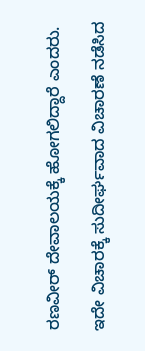ರಣವೀರ್‌ ದೇವಾಲಯಕ್ಕೆ ಹೋಗಲಿದ್ದಾರೆ ಎಂದರು.

ಇದೇ ವಿಚಾರಕ್ಕೆ ಸುದೀರ್ಘವಾದ ವಿಚಾರಣೆ ನಡೆಸಿದ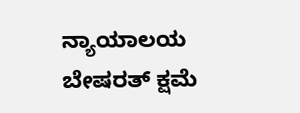ನ್ಯಾಯಾಲಯ ಬೇಷರತ್ ಕ್ಷಮೆ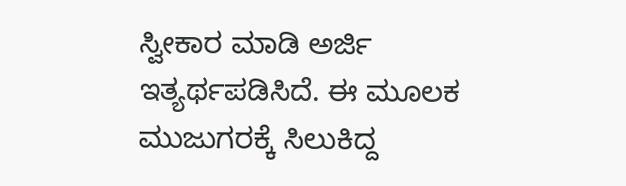ಸ್ವೀಕಾರ ಮಾಡಿ ಅರ್ಜಿ ಇತ್ಯರ್ಥಪಡಿಸಿದೆ. ಈ ಮೂಲಕ ಮುಜುಗರಕ್ಕೆ ಸಿಲುಕಿದ್ದ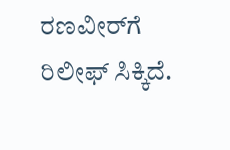ರಣವೀರ್‌ಗೆ ರಿಲೀಫ್ ಸಿಕ್ಕಿದೆ.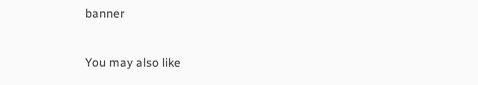banner

You may also like